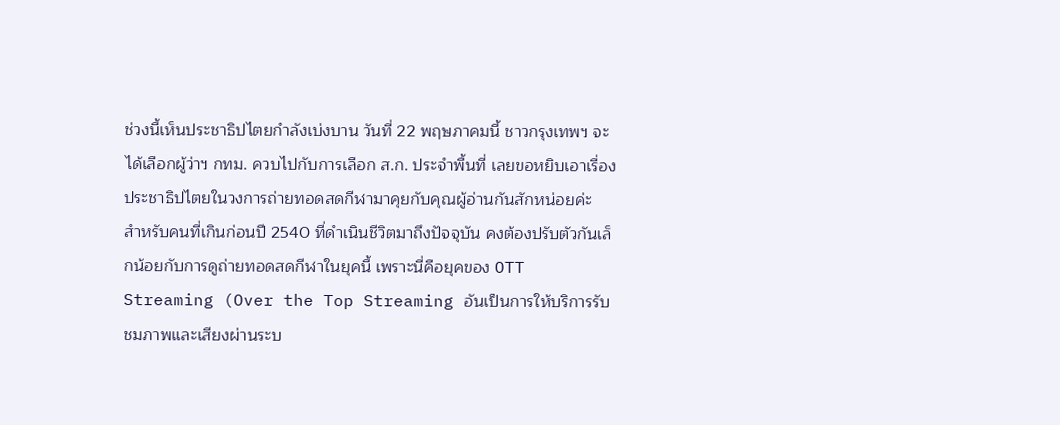ช่วงนี้เห็นประชาธิปไตยกำลังเบ่งบาน วันที่ 22 พฤษภาคมนี้ ชาวกรุงเทพฯ จะได้เลือกผู้ว่าฯ กทม. ควบไปกับการเลือก ส.ก. ประจำพื้นที่ เลยขอหยิบเอาเรื่องประชาธิปไตยในวงการถ่ายทอดสดกีฬามาคุยกับคุณผู้อ่านกันสักหน่อยค่ะ
สำหรับคนที่เกินก่อนปี 2540 ที่ดำเนินชีวิตมาถึงปัจจุบัน คงต้องปรับตัวกันเล็กน้อยกับการดูถ่ายทอดสดกีฬาในยุคนี้ เพราะนี่คือยุคของ OTT Streaming (Over the Top Streaming อันเป็นการให้บริการรับชมภาพและเสียงผ่านระบ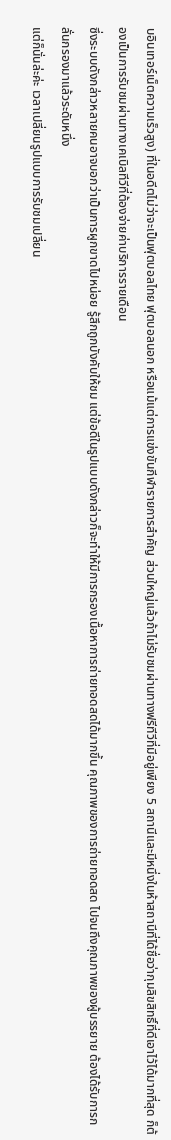บอินเทอร์เน็ตความเร็วสูง) ที่ในอดีตไม่ว่าจะเป็นฟุตบอลไทย ฟุตบอลนอก หรือแม้แต่การแข่งขันกีฬารายการสำคัญ ส่วนใหญ่แล้วถ้าไม่รับชมผ่านทางฟรีทีวีที่มีอยู่เพียง 5 สถานีและมีหนึ่งในห้าสถานีที่ได้ชื่อว่ากุมลิขสิทธิ์ที่ดีเอาไว้ได้มากที่สุด ก็ต้องเป็นการรับชมผ่านทางเคเบิลทีวีที่ต้องจ่ายค่าบริการรายเดือน
ซึ่งระบบดังกล่าวหลายคนอาจบอกว่าเป็นการผูกขาดไปหน่อย รู้สึกถูกบังคับให้ชม แต่ข้อดีในรูปแบบดังกล่าวก็จะทำให้มีการกรองเนื้อหาการถ่ายทอดสดได้มากขึ้น คุณภาพของการถ่ายทอดสด ไปจนถึงคุณภาพของผู้บรรยาย ต้องได้รับการกลั่นกรองมาแล้วระดับหนึ่ง
แต่ก็นั่นล่ะค่ะ เวลาเปลี่ยนรูปแบบการรับชมเปลี่ยน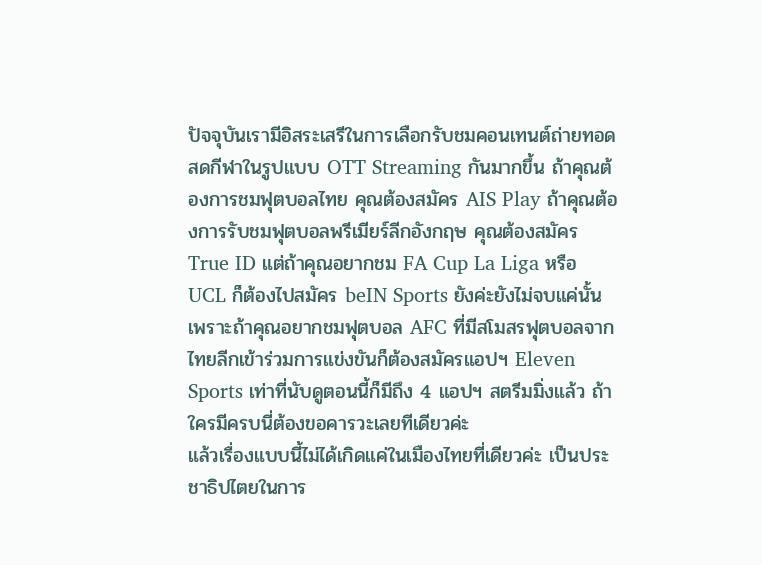ปัจจุบันเรามีอิสระเสรีในการเลือกรับชมคอนเทนต์ถ่ายทอดสดกีฬาในรูปแบบ OTT Streaming กันมากขึ้น ถ้าคุณต้องการชมฟุตบอลไทย คุณต้องสมัคร AIS Play ถ้าคุณต้องการรับชมฟุตบอลพรีเมียร์ลีกอังกฤษ คุณต้องสมัคร True ID แต่ถ้าคุณอยากชม FA Cup La Liga หรือ UCL ก็ต้องไปสมัคร beIN Sports ยังค่ะยังไม่จบแค่นั้น เพราะถ้าคุณอยากชมฟุตบอล AFC ที่มีสโมสรฟุตบอลจากไทยลีกเข้าร่วมการแข่งขันก็ต้องสมัครแอปฯ Eleven Sports เท่าที่นับดูตอนนี้ก็มีถึง 4 แอปฯ สตรีมมิ่งแล้ว ถ้าใครมีครบนี่ต้องขอคารวะเลยทีเดียวค่ะ
แล้วเรื่องแบบนี้ไม่ได้เกิดแค่ในเมืองไทยที่เดียวค่ะ เป็นประชาธิปไตยในการ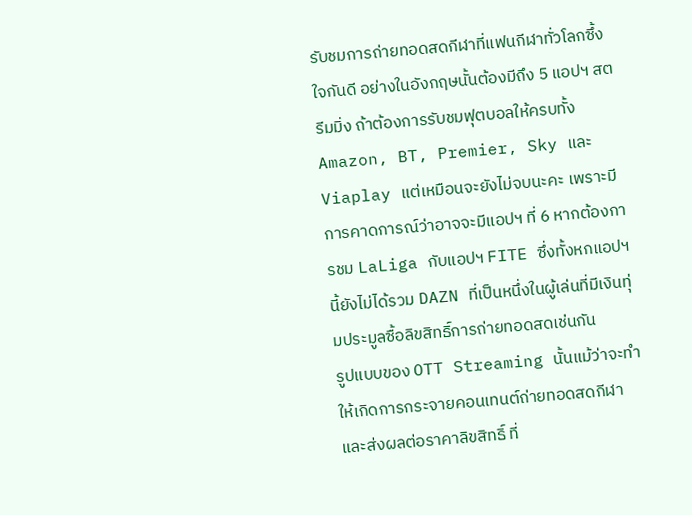รับชมการถ่ายทอดสดกีฬาที่แฟนกีฬาทั่วโลกซึ้งใจกันดี อย่างในอังกฤษนั้นต้องมีถึง 5 แอปฯ สตรีมมิ่ง ถ้าต้องการรับชมฟุตบอลให้ครบทั้ง Amazon, BT, Premier, Sky และ Viaplay แต่เหมือนจะยังไม่จบนะคะ เพราะมีการคาดการณ์ว่าอาจจะมีแอปฯ ที่ 6 หากต้องการชม LaLiga กับแอปฯ FITE ซึ่งทั้งหกแอปฯ นี้ยังไม่ได้รวม DAZN ที่เป็นหนึ่งในผู้เล่นที่มีเงินทุ่มประมูลซื้อลิขสิทธิ์การถ่ายทอดสดเช่นกัน
รูปแบบของ OTT Streaming นั้นแม้ว่าจะทำให้เกิดการกระจายคอนเทนต์ถ่ายทอดสดกีฬา และส่งผลต่อราคาลิขสิทธิ์ ที่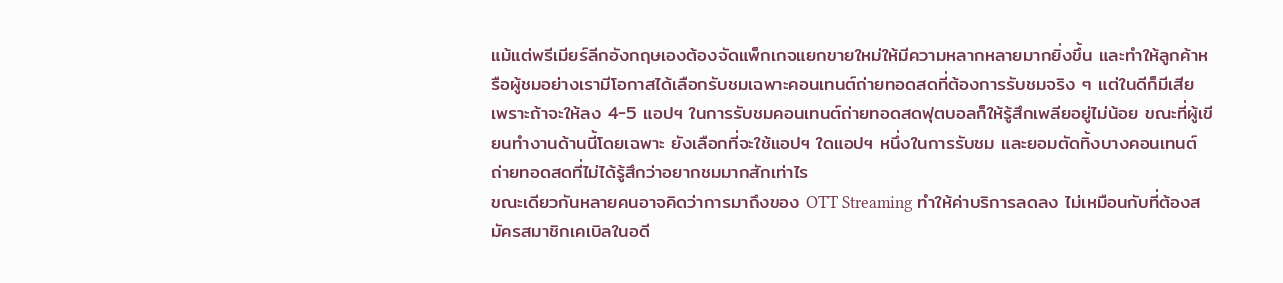แม้แต่พรีเมียร์ลีกอังกฤษเองต้องจัดแพ็กเกจแยกขายใหม่ให้มีความหลากหลายมากยิ่งขึ้น และทำให้ลูกค้าหรือผู้ชมอย่างเรามีโอกาสได้เลือกรับชมเฉพาะคอนเทนต์ถ่ายทอดสดที่ต้องการรับชมจริง ๆ แต่ในดีก็มีเสีย เพราะถ้าจะให้ลง 4-5 แอปฯ ในการรับชมคอนเทนต์ถ่ายทอดสดฟุตบอลก็ให้รู้สึกเพลียอยู่ไม่น้อย ขณะที่ผู้เขียนทำงานด้านนี้โดยเฉพาะ ยังเลือกที่จะใช้แอปฯ ใดแอปฯ หนึ่งในการรับชม และยอมตัดทิ้งบางคอนเทนต์ถ่ายทอดสดที่ไม่ได้รู้สึกว่าอยากชมมากสักเท่าไร
ขณะเดียวกันหลายคนอาจคิดว่าการมาถึงของ OTT Streaming ทำให้ค่าบริการลดลง ไม่เหมือนกับที่ต้องสมัครสมาชิกเคเบิลในอดี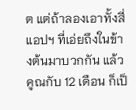ต แต่ถ้าลองเอาทั้งสี่แอปฯ ที่เอ่ยถึงในข้างต้นมาบวกกัน แล้วคูณกับ 12 เดือน ก็เป็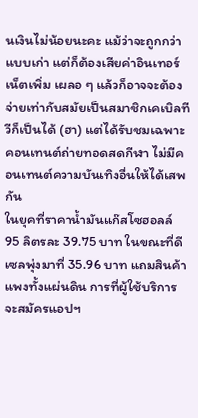นเงินไม่น้อยนะคะ แม้ว่าจะถูกกว่าแบบเก่า แต่ก็ต้องเสียค่าอินเทอร์เน็ตเพิ่ม เผลอ ๆ แล้วก็อาจจะต้องจ่ายเท่ากับสมัยเป็นสมาชิกเคเบิลทีวีก็เป็นได้ (ฮา) แต่ได้รับชมเฉพาะคอนเทนต์ถ่ายทอดสดกีฬา ไม่มีคอนเทนต์ความบันเทิงอื่นให้ได้เสพกัน
ในยุคที่ราคาน้ำมันแก๊สโซฮอลล์ 95 ลิตรละ 39.75 บาท ในขณะที่ดีเซลพุ่งมาที่ 35.96 บาท แถมสินค้าแพงทั้งแผ่นดิน การที่ผู้ใช้บริการจะสมัครแอปฯ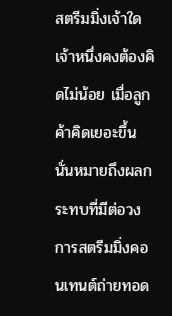สตรีมมิ่งเจ้าใดเจ้าหนึ่งคงต้องคิดไม่น้อย เมื่อลูกค้าคิดเยอะขึ้น นั่นหมายถึงผลกระทบที่มีต่อวงการสตรีมมิ่งคอนเทนต์ถ่ายทอด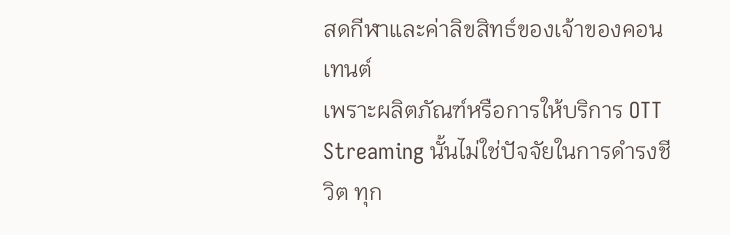สดกีฬาและค่าลิขสิทธ์ของเจ้าของคอนเทนต์
เพราะผลิตภัณฑ์หรือการให้บริการ OTT Streaming นั้นไม่ใช่ปัจจัยในการดำรงชีวิต ทุก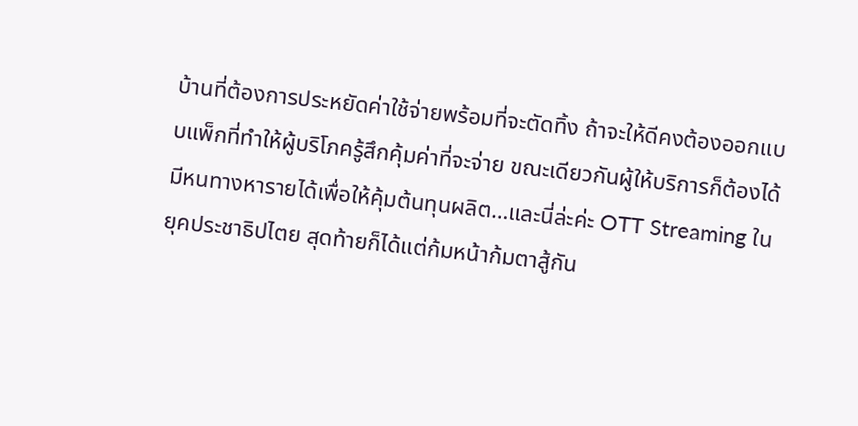บ้านที่ต้องการประหยัดค่าใช้จ่ายพร้อมที่จะตัดทิ้ง ถ้าจะให้ดีคงต้องออกแบบแพ็กที่ทำให้ผู้บริโภครู้สึกคุ้มค่าที่จะจ่าย ขณะเดียวกันผู้ให้บริการก็ต้องได้มีหนทางหารายได้เพื่อให้คุ้มต้นทุนผลิต…และนี่ล่ะค่ะ OTT Streaming ในยุคประชาธิปไตย สุดท้ายก็ได้แต่ก้มหน้าก้มตาสู้กัน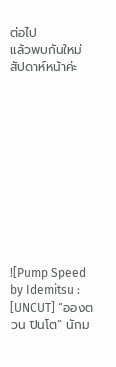ต่อไป
แล้วพบกันใหม่สัปดาห์หน้าค่ะ











![Pump Speed by Idemitsu : [UNCUT] “อองตวน ปินโต” นักม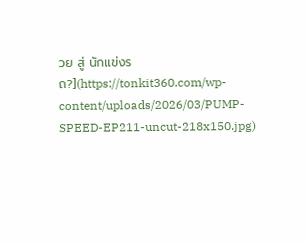วย สู่ นักแข่งรถ?](https://tonkit360.com/wp-content/uploads/2026/03/PUMP-SPEED-EP211-uncut-218x150.jpg)